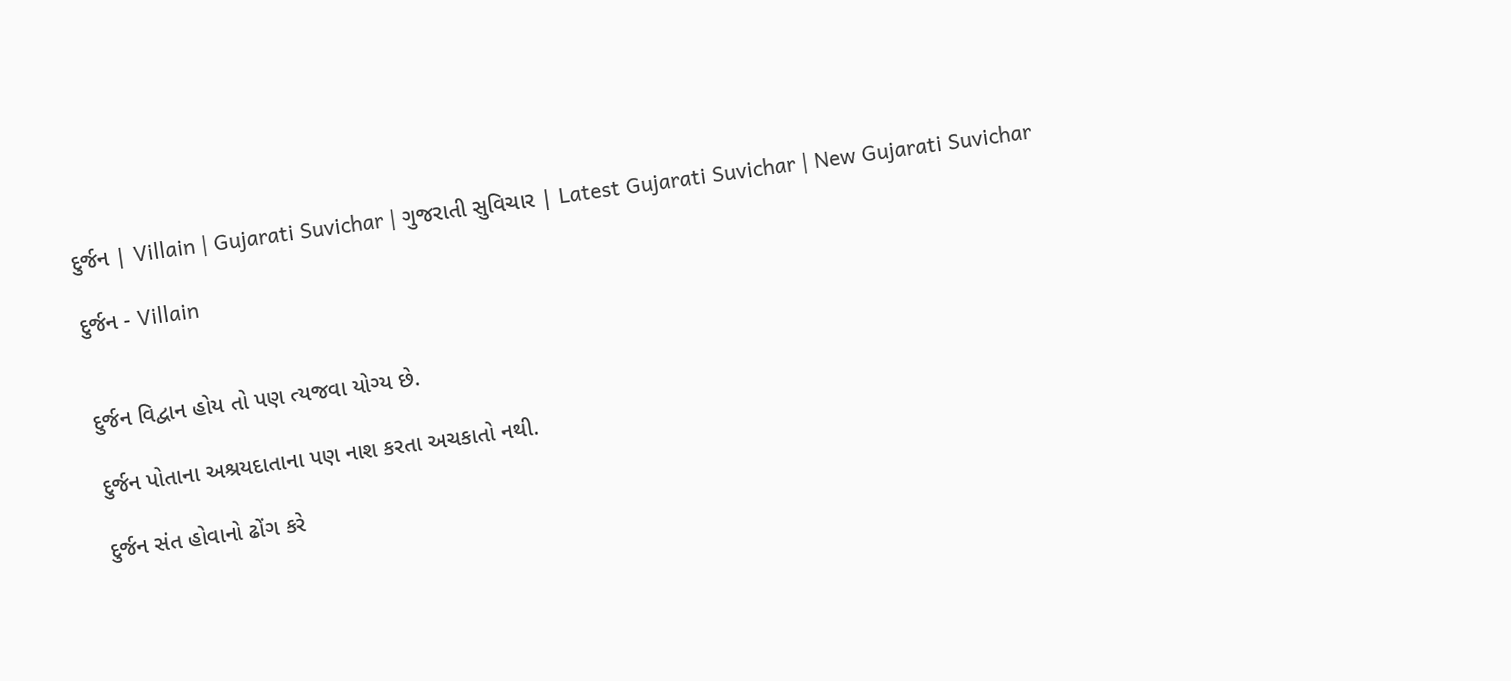દુર્જન | Villain | Gujarati Suvichar | ગુજરાતી સુવિચાર | Latest Gujarati Suvichar | New Gujarati Suvichar

દુર્જન - Villain


દુર્જન વિદ્વાન હોય તો પણ ત્યજવા યોગ્ય છે.

દુર્જન પોતાના અશ્રયદાતાના પણ નાશ કરતા અચકાતો નથી.

દુર્જન સંત હોવાનો ઢોંગ કરે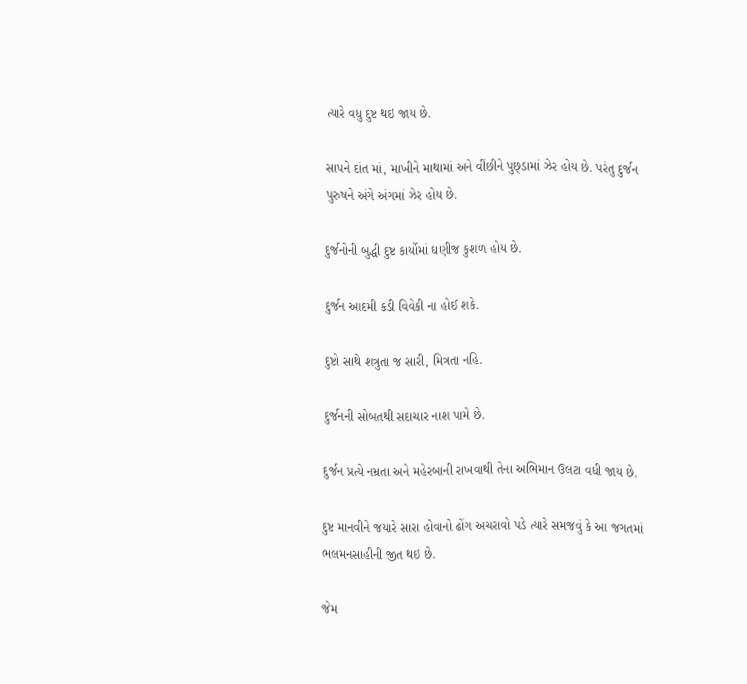ત્યારે વધુ દુષ્ટ થઇ જાય છે.

સાપને દાંત માં, માખીને માથામાં અને વીંછીને પુછ્ડામાં ઝેર હોય છે. પરંતુ દુર્જન પુરુષને અંગે અંગમાં ઝેર હોય છે.

દુર્જનોની બુદ્ધી દુષ્ટ કાર્યોમાં ઘણીજ કુશળ હોય છે.

દુર્જન આદમી કડી વિવેકી ના હોઈ શકે.

દુષ્ટો સાથે શત્રુતા જ સારી, મિત્રતા નહિ.

દુર્જનની સોબતથી સદાચાર નાશ પામે છે.

દુર્જન પ્રત્યે નમ્રતા અને મહેરબાની રાખવાથી તેના અભિમાન ઉલટા વધી જાય છે.

દુષ્ટ માનવીને જયારે સારા હોવાનો ઢોંગ અચરાવો પડે ત્યારે સમજવું કે આ જગતમાં ભલમનસાહીની જીત થઇ છે.

જેમ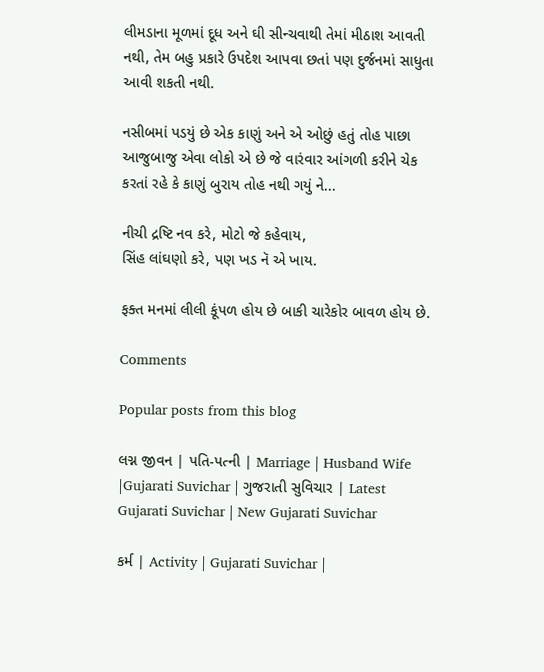લીમડાના મૂળમાં દૂધ અને ઘી સીન્ચવાથી તેમાં મીઠાશ આવતી નથી, તેમ બહુ પ્રકારે ઉપદેશ આપવા છતાં પણ દુર્જનમાં સાધુતા આવી શકતી નથી.

નસીબમાં પડયું છે એક કાણું અને એ ઓછું હતું તોહ પાછા આજુબાજુ એવા લોકો એ છે જે વારંવાર આંગળી કરીને ચેક કરતાં રહે કે કાણું બુરાય તોહ નથી ગયું ને...

નીચી દ્રષ્ટિ નવ કરે, મોટો જે કહેવાય,
સિંહ લાંઘણો કરે, પણ ખડ નૅ એ ખાય.

ફક્ત મનમાં લીલી કૂંપળ હોય છે બાકી ચારેકોર બાવળ હોય છે.

Comments

Popular posts from this blog

લગ્ન જીવન | પતિ-પત્ની | Marriage | Husband Wife |Gujarati Suvichar | ગુજરાતી સુવિચાર | Latest Gujarati Suvichar | New Gujarati Suvichar

કર્મ | Activity | Gujarati Suvichar |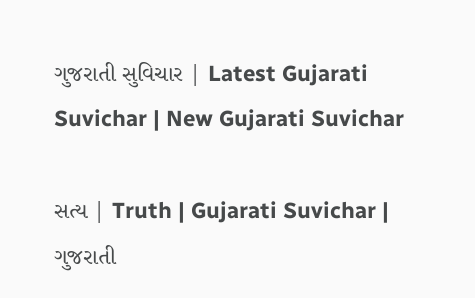ગુજરાતી સુવિચાર | Latest Gujarati Suvichar | New Gujarati Suvichar

સત્ય | Truth | Gujarati Suvichar | ગુજરાતી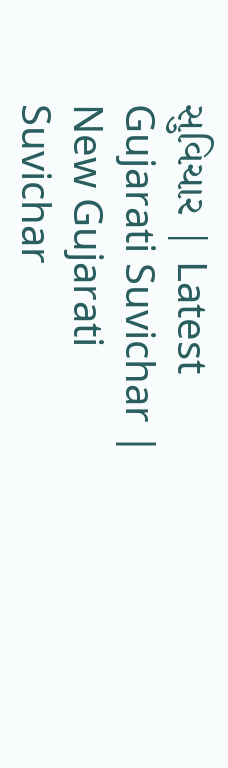સુવિચાર | Latest Gujarati Suvichar | New Gujarati Suvichar